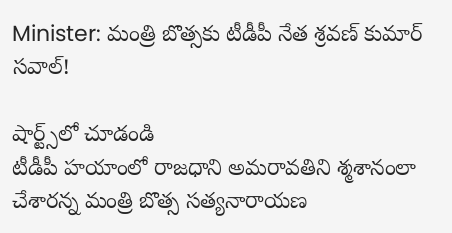Minister: మంత్రి బొత్సకు టీడీపీ నేత శ్రవణ్ కుమార్ సవాల్!

షార్ట్స్‌లో చూడండి
టీడీపీ హయాంలో రాజధాని అమరావతిని శ్మశానంలా చేశారన్న మంత్రి బొత్స సత్యనారాయణ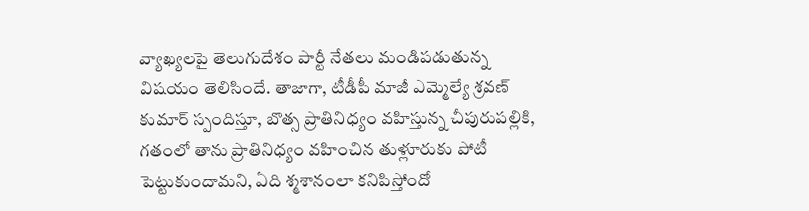వ్యాఖ్యలపై తెలుగుదేశం పార్టీ నేతలు మండిపడుతున్న విషయం తెలిసిందే. తాజాగా, టీడీపీ మాజీ ఎమ్మెల్యే శ్రవణ్ కుమార్ స్పందిస్తూ, బొత్స ప్రాతినిధ్యం వహిస్తున్న చీపురుపల్లికి, గతంలో తాను ప్రాతినిధ్యం వహించిన తుళ్లూరుకు పోటీ పెట్టుకుందామని, ఏది శ్మశానంలా కనిపిస్తోందో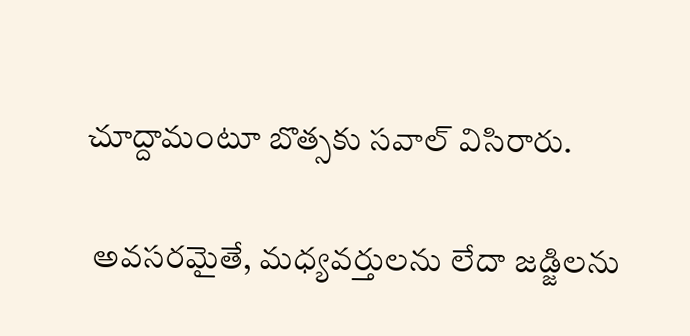చూద్దామంటూ బొత్సకు సవాల్ విసిరారు.

 అవసరమైతే, మధ్యవర్తులను లేదా జడ్జిలను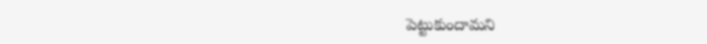పెట్టుకుందామని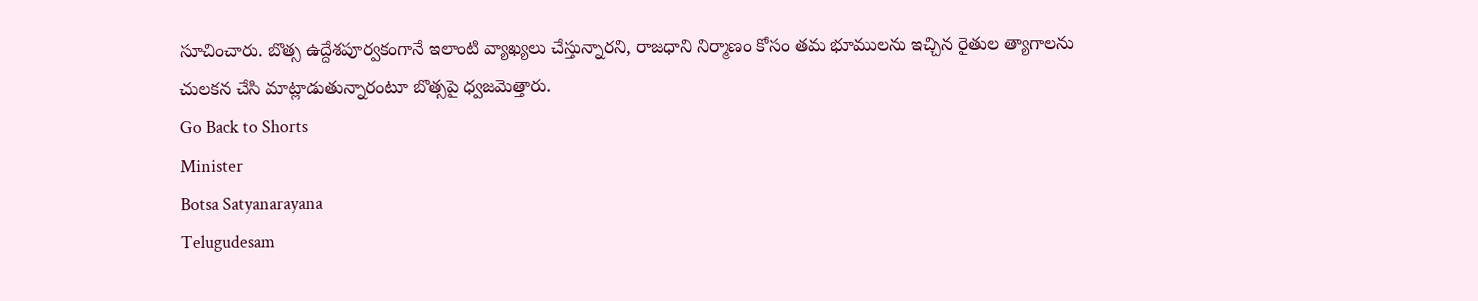సూచించారు. బొత్స ఉద్దేశపూర్వకంగానే ఇలాంటి వ్యాఖ్యలు చేస్తున్నారని, రాజధాని నిర్మాణం కోసం తమ భూములను ఇచ్చిన రైతుల త్యాగాలను చులకన చేసి మాట్లాడుతున్నారంటూ బొత్సపై ధ్వజమెత్తారు.
Go Back to Shorts
Minister
Botsa Satyanarayana
Telugudesam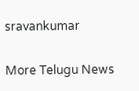sravankumar

More Telugu News